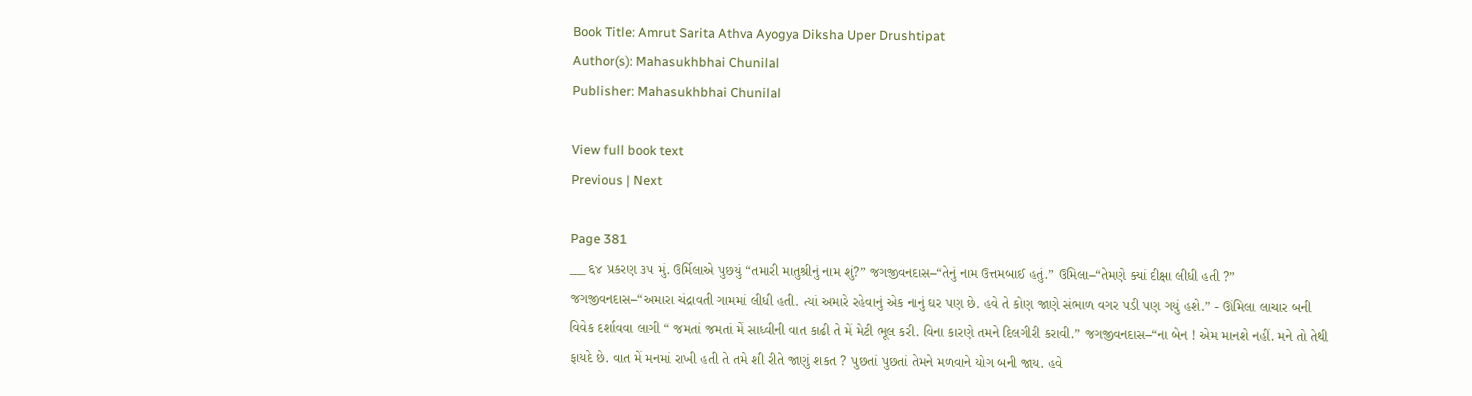Book Title: Amrut Sarita Athva Ayogya Diksha Uper Drushtipat
Author(s): Mahasukhbhai Chunilal
Publisher: Mahasukhbhai Chunilal

View full book text
Previous | Next

Page 381
___ ६४ પ્રકરણ ૩૫ મું. ઉર્મિલાએ પુછયું “તમારી માતુશ્રીનું નામ શું?” જગજીવનદાસ–“તેનું નામ ઉત્તમબાઈ હતું.” ઉમિલા–“તેમણે ક્યાં દીક્ષા લીધી હતી ?” જગજીવનદાસ–“અમારા ચંદ્રાવતી ગામમાં લીધી હતી. ત્યાં અમારે રહેવાનું એક નાનું ઘર પણ છે. હવે તે કોણ જાણે સંભાળ વગર પડી પણ ગયું હશે.” - ઊંમિલા લાચાર બની વિવેક દર્શાવવા લાગી “ જમતાં જમતાં મેં સાધ્વીની વાત કાઢી તે મેં મેટી ભૂલ કરી. વિના કારણે તમને દિલગીરી કરાવી.” જગજીવનદાસ–“ના બેન ! એમ માનશે નહીં. મને તો તેથી ફાયદે છે. વાત મેં મનમાં રાખી હતી તે તમે શી રીતે જાણું શકત ? પુછતાં પુછતાં તેમને મળવાને યોગ બની જાય. હવે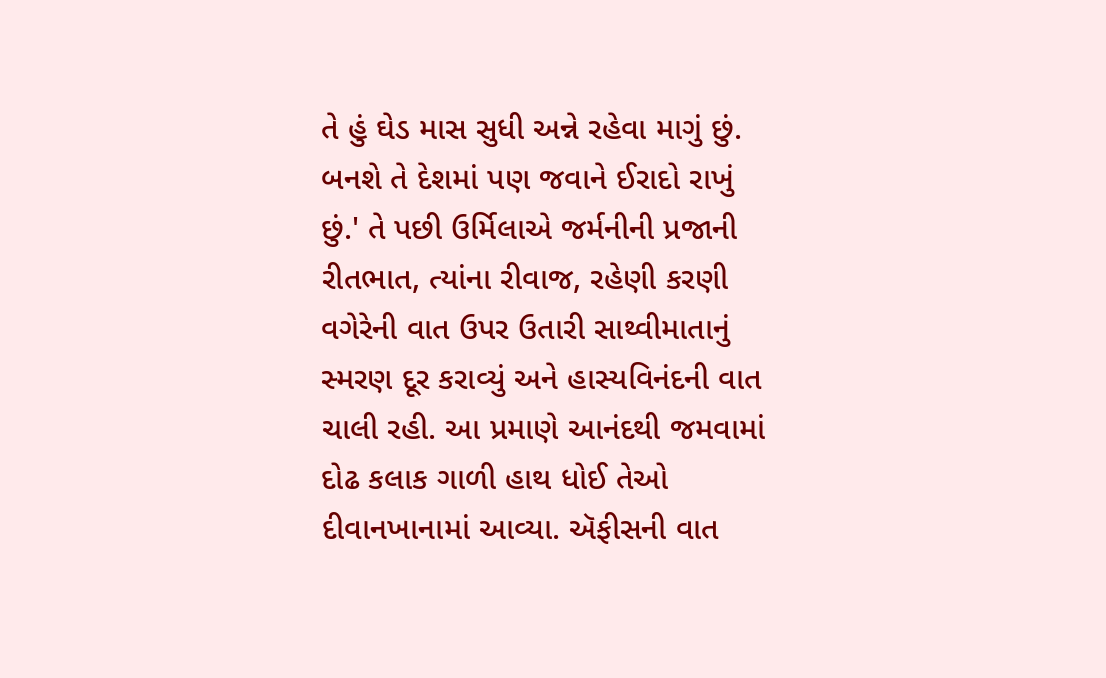તે હું ઘેડ માસ સુધી અન્ને રહેવા માગું છું. બનશે તે દેશમાં પણ જવાને ઈરાદો રાખું છું.' તે પછી ઉર્મિલાએ જર્મનીની પ્રજાની રીતભાત, ત્યાંના રીવાજ, રહેણી કરણી વગેરેની વાત ઉપર ઉતારી સાથ્વીમાતાનું સ્મરણ દૂર કરાવ્યું અને હાસ્યવિનંદની વાત ચાલી રહી. આ પ્રમાણે આનંદથી જમવામાં દોઢ કલાક ગાળી હાથ ધોઈ તેઓ દીવાનખાનામાં આવ્યા. ઍફીસની વાત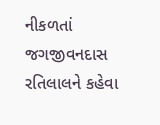નીકળતાં જગજીવનદાસ રતિલાલને કહેવા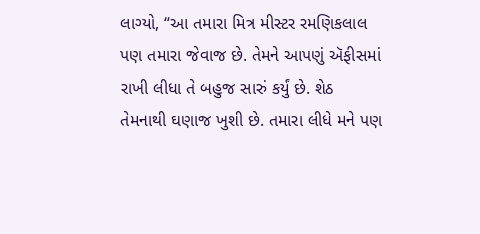લાગ્યો, “આ તમારા મિત્ર મીસ્ટર રમણિકલાલ પણ તમારા જેવાજ છે. તેમને આપણું ઍફીસમાં રાખી લીધા તે બહુજ સારું કર્યું છે. શેઠ તેમનાથી ઘણાજ ખુશી છે. તમારા લીધે મને પણ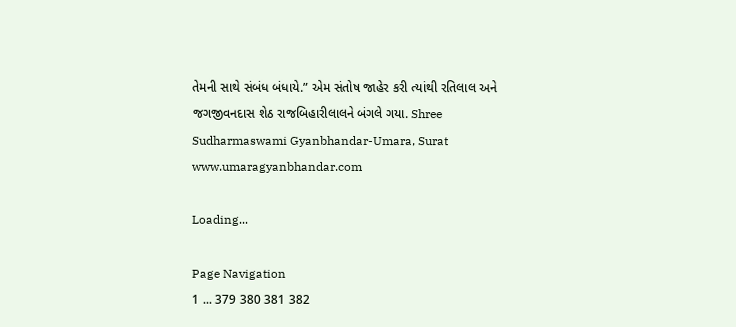તેમની સાથે સંબંધ બંધાયે.” એમ સંતોષ જાહેર કરી ત્યાંથી રતિલાલ અને જગજીવનદાસ શેઠ રાજબિહારીલાલને બંગલે ગયા. Shree Sudharmaswami Gyanbhandar-Umara, Surat www.umaragyanbhandar.com

Loading...

Page Navigation
1 ... 379 380 381 382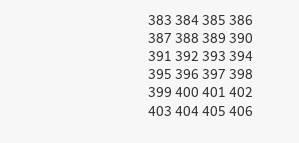383 384 385 386 387 388 389 390 391 392 393 394 395 396 397 398 399 400 401 402 403 404 405 406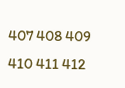407 408 409 410 411 412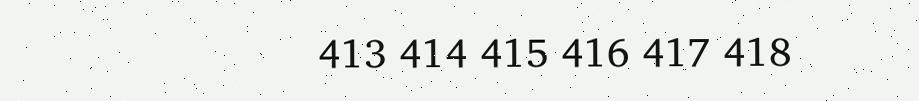413 414 415 416 417 418